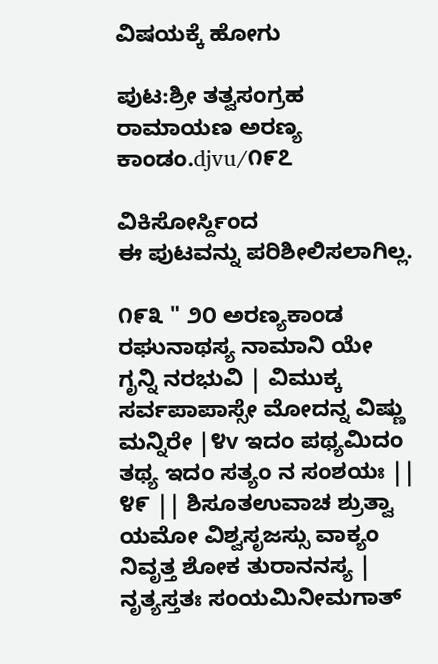ವಿಷಯಕ್ಕೆ ಹೋಗು

ಪುಟ:ಶ್ರೀ ತತ್ವಸಂಗ್ರಹ ರಾಮಾಯಣ ಅರಣ್ಯ ಕಾಂಡಂ.djvu/೧೯೭

ವಿಕಿಸೋರ್ಸ್ದಿಂದ
ಈ ಪುಟವನ್ನು ಪರಿಶೀಲಿಸಲಾಗಿಲ್ಲ.

೧೯೩ " ೨೦ ಅರಣ್ಯಕಾಂಡ ರಘುನಾಥಸ್ಯ ನಾಮಾನಿ ಯೇ ಗೃನ್ನಿ ನರಭುವಿ | ವಿಮುಕ್ಕ ಸರ್ವಪಾಪಾಸ್ಸೇ ಮೋದನ್ನ ವಿಷ್ಣು ಮನ್ನಿರೇ |೪v ಇದಂ ಪಥ್ಯಮಿದಂ ತಥ್ಯ ಇದಂ ಸತ್ಯಂ ನ ಸಂಶಯಃ || ೪೯ || ಶಿಸೂತಉವಾಚ ಶ್ರುತ್ವಾ ಯಮೋ ವಿಶ್ವಸೃಜಸ್ಸು ವಾಕ್ಯಂ ನಿವೃತ್ತ ಶೋಕ ತುರಾನನಸ್ಯ | ನೃತ್ಯಸ್ತತಃ ಸಂಯಮಿನೀಮಗಾತ್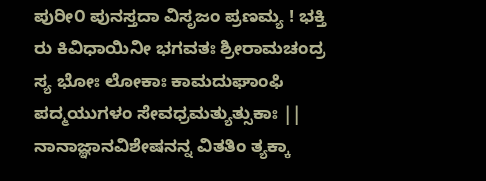ಪುರೀ೦ ಪುನಸ್ತದಾ ವಿಸೃಜಂ ಪ್ರಣಮ್ಯ ! ಭಕ್ತಿ ರು ಕಿವಿಧಾಯಿನೀ ಭಗವತಃ ಶ್ರೀರಾಮಚಂದ್ರ ಸ್ಯ ಭೋಃ ಲೋಕಾಃ ಕಾಮದುಘಾಂಫಿ ಪದ್ಮಯುಗಳಂ ಸೇವಧ್ರಮತ್ಯುತ್ಸುಕಾಃ || ನಾನಾಜ್ಞಾನವಿಶೇಷನನ್ನ ವಿತತಿಂ ತ್ಯಕ್ಕಾ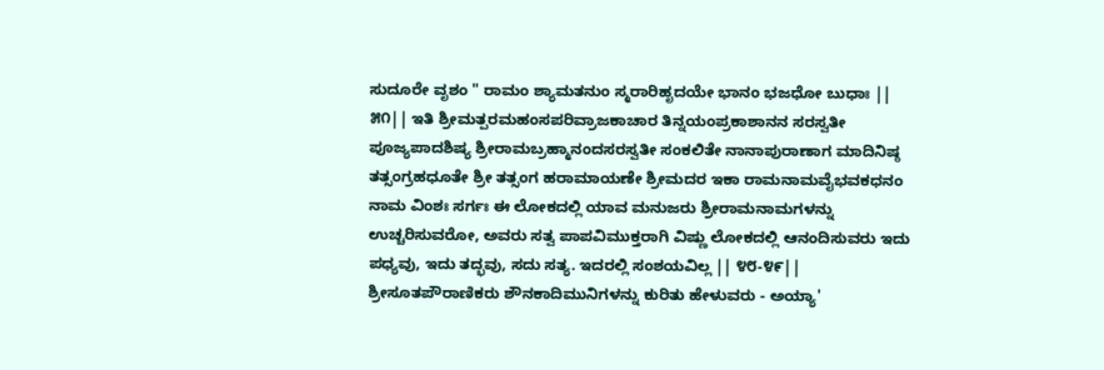ಸುದೂರೇ ವೃಶಂ " ರಾಮಂ ಶ್ಯಾಮತನುಂ ಸ್ಮರಾರಿಹೃದಯೇ ಭಾನಂ ಭಜಧೋ ಬುಧಾಃ || ೫೧|| ಇತಿ ಶ್ರೀಮತ್ಪರಮಹಂಸಪರಿವ್ರಾಜಕಾಚಾರ ತಿನ್ನಯಂಪ್ರಕಾಶಾನನ ಸರಸ್ವತೀ ಪೂಜ್ಯಪಾದಶಿಷ್ಯ ಶ್ರೀರಾಮಬ್ರಹ್ಮಾನಂದಸರಸ್ವತೀ ಸಂಕಲಿತೇ ನಾನಾಪುರಾಣಾಗ ಮಾದಿನಿಷ್ಠ ತತ್ಸಂಗ್ರಹಧೂತೇ ಶ್ರೀ ತತ್ಸಂಗ ಹರಾಮಾಯಣೇ ಶ್ರೀಮದರ ಇಕಾ ರಾಮನಾಮವೈಭವಕಧನಂ ನಾಮ ವಿಂಶಃ ಸರ್ಗಃ ಈ ಲೋಕದಲ್ಲಿ ಯಾವ ಮನುಜರು ಶ್ರೀರಾಮನಾಮಗಳನ್ನು ಉಚ್ಚರಿಸುವರೋ, ಅವರು ಸತ್ವ ಪಾಪವಿಮುಕ್ತರಾಗಿ ವಿಷ್ಣು ಲೋಕದಲ್ಲಿ ಆನಂದಿಸುವರು ಇದು ಪಧ್ಯವು, ಇದು ತದ್ಭವು, ಸದು ಸತ್ಯ. ಇದರಲ್ಲಿ ಸಂಶಯವಿಲ್ಲ || ೪೮-೪೯|| ಶ್ರೀಸೂತಪೌರಾಣಿಕರು ಶೌನಕಾದಿಮುನಿಗಳನ್ನು ಕುರಿತು ಹೇಳುವರು - ಅಯ್ಯಾ'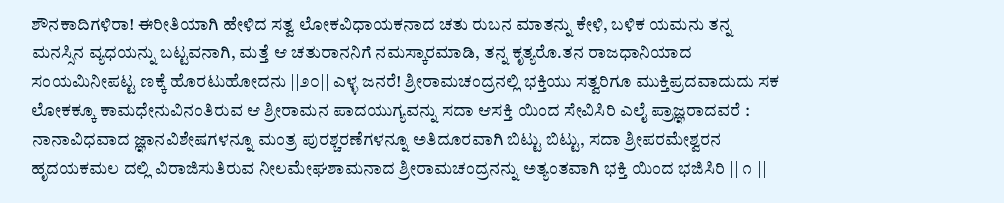ಶೌನಕಾದಿಗಳಿರಾ! ಈರೀತಿಯಾಗಿ ಹೇಳಿದ ಸತ್ವ ಲೋಕವಿಧಾಯಕನಾದ ಚತು ರುಬನ ಮಾತನ್ನು ಕೇಳಿ, ಬಳಿಕ ಯಮನು ತನ್ನ ಮನಸ್ಸಿನ ವ್ಯಧಯನ್ನು ಬಟ್ಟವನಾಗಿ, ಮತ್ತೆ ಆ ಚತುರಾನನಿಗೆ ನಮಸ್ಕಾರಮಾಡಿ, ತನ್ನ ಕೃತ್ಯರೊ.ತನ ರಾಜಧಾನಿಯಾದ ಸಂಯಮಿನೀಪಟ್ಟ ಣಕ್ಕೆ ಹೊರಟುಹೋದನು ||೨೦|| ಎಳ್ಳ ಜನರೆ! ಶ್ರೀರಾಮಚಂದ್ರನಲ್ಲಿ ಭಕ್ತಿಯು ಸತ್ವರಿಗೂ ಮುಕ್ತಿಪ್ರದವಾದುದು ಸಕ ಲೋಕಕ್ಕೂ ಕಾಮಧೇನುವಿನಂತಿರುವ ಆ ಶ್ರೀರಾಮನ ಪಾದಯುಗ್ಯವನ್ನು ಸದಾ ಆಸಕ್ತಿ ಯಿಂದ ಸೇವಿಸಿರಿ ಎಲೈ ಪ್ರಾಜ್ಞರಾದವರೆ : ನಾನಾವಿಧವಾದ ಜ್ಞಾನವಿಶೇಷಗಳನ್ನೂ ಮಂತ್ರ ಪುರಶ್ಚರಣೆಗಳನ್ನೂ ಅತಿದೂರವಾಗಿ ಬಿಟ್ಟು ಬಿಟ್ಟು, ಸದಾ ಶ್ರೀಪರಮೇಶ್ವರನ ಹೃದಯಕಮಲ ದಲ್ಲಿ ವಿರಾಜಿಸುತಿರುವ ನೀಲಮೇಘಶಾಮನಾದ ಶ್ರೀರಾಮಚಂದ್ರನನ್ನು ಅತ್ಯಂತವಾಗಿ ಭಕ್ತಿ ಯಿಂದ ಭಜಿಸಿರಿ || ೧ ||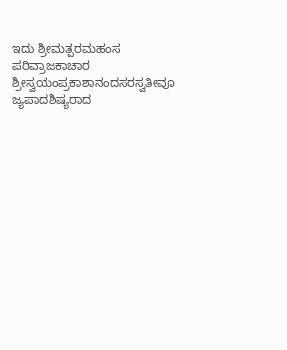ಇದು ಶ್ರೀಮತ್ಪರಮಹಂಸ ಪರಿವ್ರಾಜಕಾಚಾರ ಶ್ರೀಸ್ವಯಂಪ್ರಕಾಶಾನಂದಸರಸ್ವತೀವೂ ಜ್ಯಪಾದಶಿಷ್ಯರಾದ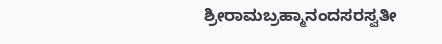ಶ್ರೀರಾಮಬ್ರಹ್ಮಾನಂದಸರಸ್ವತೀ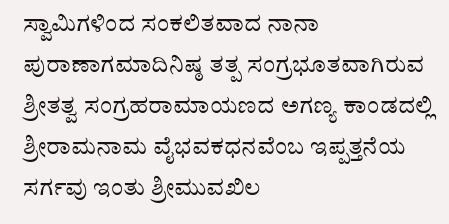ಸ್ವಾಮಿಗಳಿಂದ ಸಂಕಲಿತವಾದ ನಾನಾ ಪುರಾಣಾಗಮಾದಿನಿಷ್ಠ ತತ್ಪ ಸಂಗ್ರಭೂತವಾಗಿರುವ ಶ್ರೀತತ್ವ ಸಂಗ್ರಹರಾಮಾಯಣದ ಅಗಣ್ಯ ಕಾಂಡದಲ್ಲಿ ಶ್ರೀರಾಮನಾಮ ವೈಭವಕಧನವೆಂಬ ಇಪ್ಪತ್ತನೆಯ ಸರ್ಗವು ಇಂತು ಶ್ರೀಮುವಖಿಲ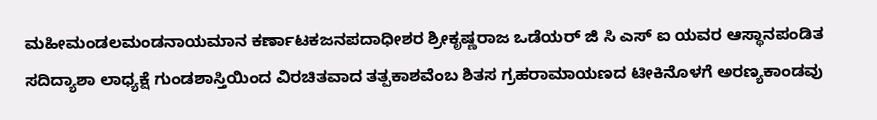ಮಹೀಮಂಡಲಮಂಡನಾಯಮಾನ ಕರ್ಣಾಟಕಜನಪದಾಧೀಶರ ಶ್ರೀಕೃಷ್ಣರಾಜ ಒಡೆಯರ್ ಜಿ ಸಿ ಎಸ್ ಐ ಯವರ ಆಸ್ಥಾನಪಂಡಿತ ಸದಿದ್ಯಾಶಾ ಲಾಧ್ಯಕ್ಷೆ ಗುಂಡಶಾಸ್ತಿಯಿಂದ ವಿರಚಿತವಾದ ತತ್ಪಕಾಶವೆಂಬ ಶಿತಸ ಗ್ರಹರಾಮಾಯಣದ ಟೀಕಿನೊಳಗೆ ಅರಣ್ಯಕಾಂಡವು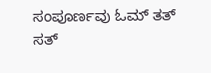ಸಂಪೂರ್ಣವು ಓಮ್ ತತ್ ಸತ್